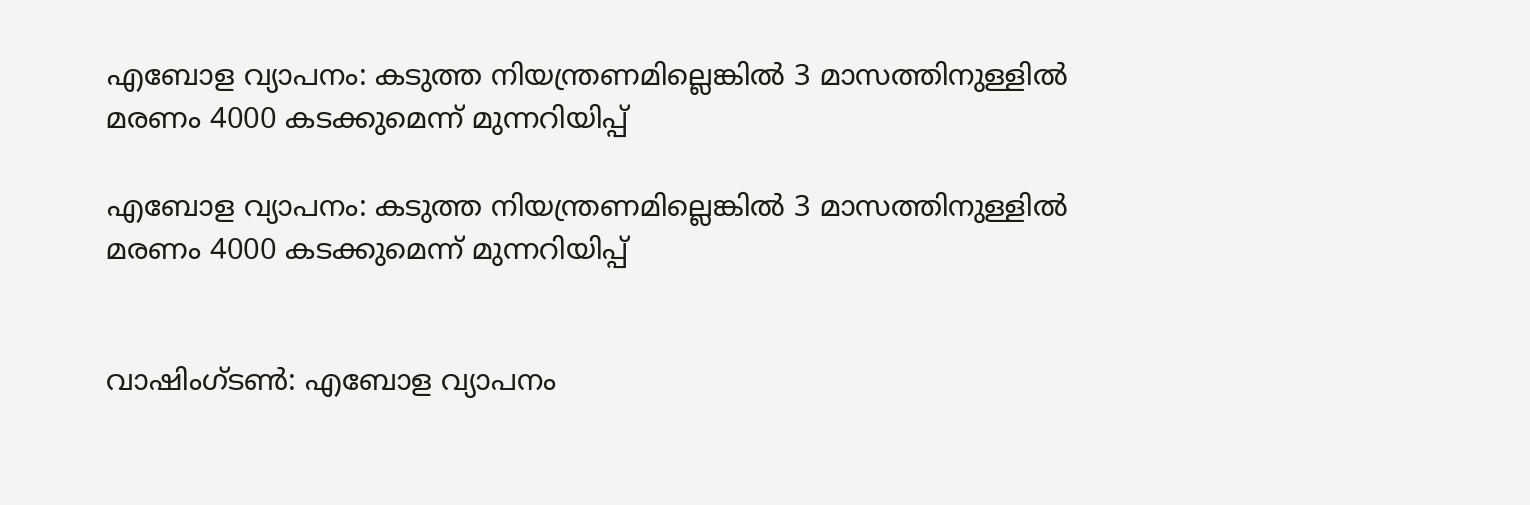എബോള വ്യാപനം: കടുത്ത നിയന്ത്രണമില്ലെങ്കിൽ 3 മാസത്തിനുള്ളിൽ മരണം 4000 കടക്കുമെന്ന് മുന്നറിയിപ്പ്

എബോള വ്യാപനം: കടുത്ത നിയന്ത്രണമില്ലെങ്കിൽ 3 മാസത്തിനുള്ളിൽ മരണം 4000 കടക്കുമെന്ന് മുന്നറിയിപ്പ്


വാഷിംഗ്ടണ്‍: എബോള വ്യാപനം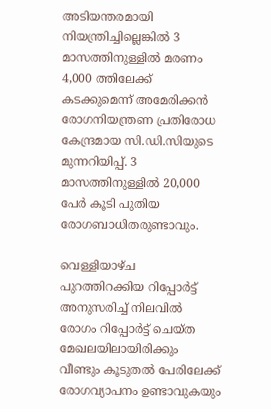അടിയന്തരമായി നിയന്ത്രിച്ചില്ലെങ്കിൽ 3 മാസത്തിനുള്ളില്‍ മരണം 4,000 ത്തിലേക്ക് കടക്കുമെന്ന് അമേരിക്കന്‍ രോഗനിയന്ത്രണ പ്രതിരോധ കേന്ദ്രമായ സി.ഡി.സിയുടെ മുന്നറിയിപ്പ്. 3 മാസത്തിനുള്ളില്‍ 20,000 പേർ കൂടി പുതിയ രോഗബാധിതരുണ്ടാവും.

വെള്ളിയാഴ്ച പുറത്തിറക്കിയ റിപ്പോര്‍ട്ട് അനുസരിച്ച് നിലവില്‍ രോഗം റിപ്പോര്‍ട്ട് ചെയ്ത മേഖലയിലായിരിക്കും വീണ്ടും കൂടുതല്‍ പേരിലേക്ക് രോഗവ്യാപനം ഉണ്ടാവുകയും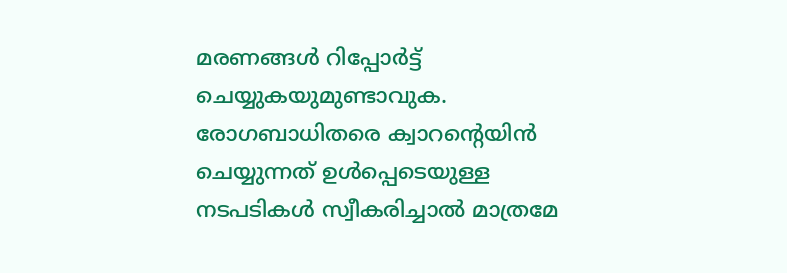മരണങ്ങള്‍ റിപ്പോര്‍ട്ട് ചെയ്യുകയുമുണ്ടാവുക. രോഗബാധിതരെ ക്വാറന്റെയിന്‍ ചെയ്യുന്നത് ഉള്‍പ്പെടെയുള്ള നടപടികള്‍ സ്വീകരിച്ചാല്‍ മാത്രമേ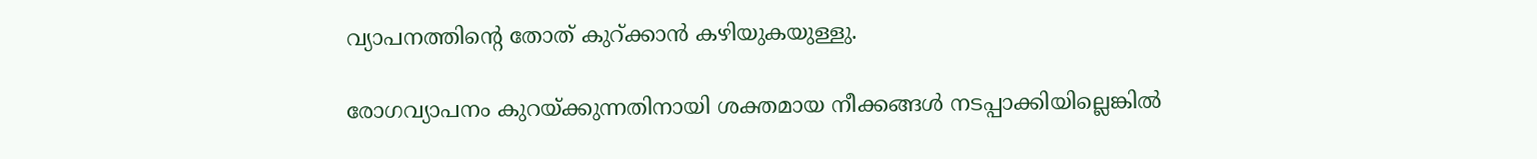വ്യാപനത്തിന്റെ തോത് കുറ്ക്കാന്‍ കഴിയുകയുള്ളു.

രോഗവ്യാപനം കുറയ്ക്കുന്നതിനായി ശക്തമായ നീക്കങ്ങള്‍ നടപ്പാക്കിയില്ലെങ്കില്‍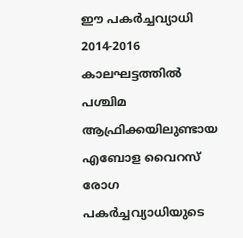ഈ പകര്‍ച്ചവ്യാധി 2014-2016 കാലഘട്ടത്തില്‍ പശ്ചിമ ആഫ്രിക്കയിലുണ്ടായ എബോള വൈറസ് രോഗ പകര്‍ച്ചവ്യാധിയുടെ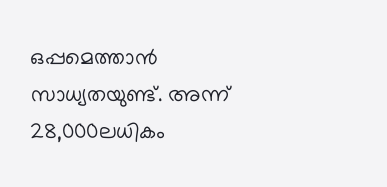ഒപ്പമെത്താന്‍ സാധ്യതയുണ്ട്. അന്ന് 28,000ലധികം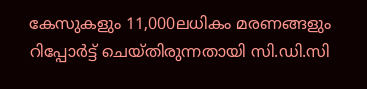കേസുകളും 11,000ലധികം മരണങ്ങളും റിപ്പോര്‍ട്ട് ചെയ്തിരുന്നതായി സി.ഡി.സി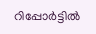റിപ്പോര്‍ട്ടില്‍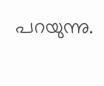പറയുന്നു.